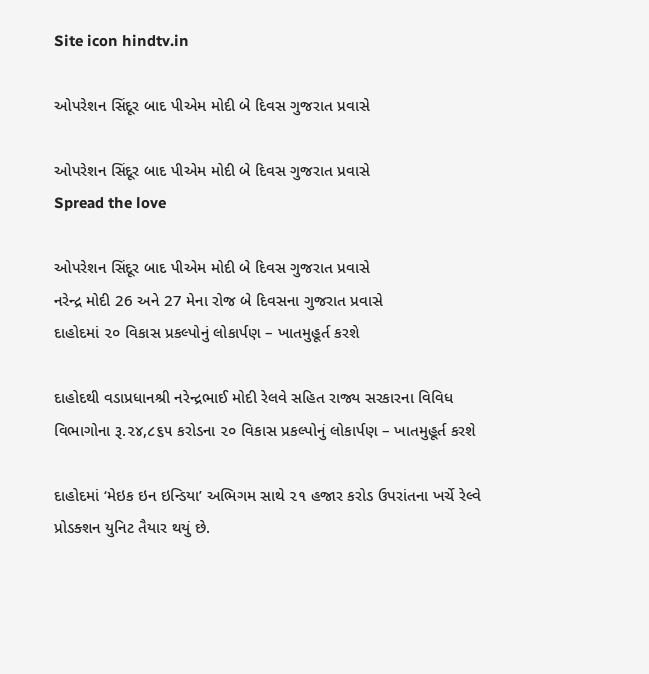Site icon hindtv.in

ઓપરેશન સિંદૂર બાદ પીએમ મોદી બે દિવસ ગુજરાત પ્રવાસે

ઓપરેશન સિંદૂર બાદ પીએમ મોદી બે દિવસ ગુજરાત પ્રવાસે
Spread the love

ઓપરેશન સિંદૂર બાદ પીએમ મોદી બે દિવસ ગુજરાત પ્રવાસે
નરેન્દ્ર મોદી 26 અને 27 મેના રોજ બે દિવસના ગુજરાત પ્રવાસે
દાહોદમાં ૨૦ વિકાસ પ્રકલ્પોનું લોકાર્પણ – ખાતમુહૂર્ત કરશે

દાહોદથી વડાપ્રધાનશ્રી નરેન્દ્રભાઈ મોદી રેલવે સહિત રાજ્ય સરકારના વિવિધ વિભાગોના રૂ.૨૪,૮૬૫ કરોડના ૨૦ વિકાસ પ્રકલ્પોનું લોકાર્પણ – ખાતમુહૂર્ત કરશે

દાહોદમાં ‘મેઇક ઇન ઇન્ડિયા’ અભિગમ સાથે ૨૧ હજાર કરોડ ઉપરાંતના ખર્ચે રેલ્વે પ્રોડક્શન યુનિટ તૈયાર થયું છે.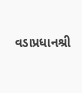વડાપ્રધાનશ્રી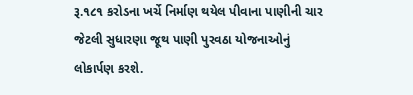રૂ.૧૮૧ કરોડના ખર્ચે નિર્માણ થયેલ પીવાના પાણીની ચાર જેટલી સુધારણા જૂથ પાણી પુરવઠા યોજનાઓનું લોકાર્પણ કરશે.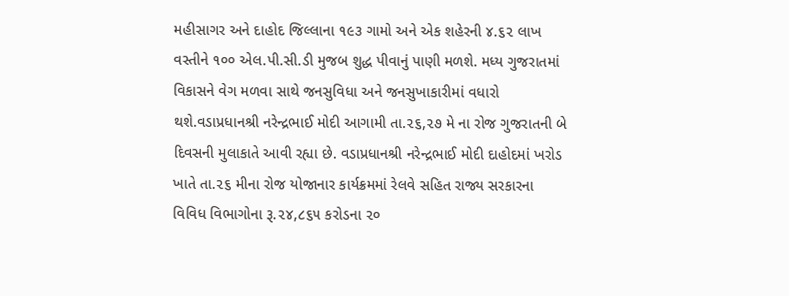મહીસાગર અને દાહોદ જિલ્લાના ૧૯૩ ગામો અને એક શહેરની ૪.૬૨ લાખ વસ્તીને ૧૦૦ એલ.પી.સી.ડી મુજબ શુદ્ધ પીવાનું પાણી મળશે. મધ્ય ગુજરાતમાં વિકાસને વેગ મળવા સાથે જનસુવિધા અને જનસુખાકારીમાં વધારો થશે.વડાપ્રધાનશ્રી નરેન્દ્રભાઈ મોદી આગામી તા.૨૬,૨૭ મે ના રોજ ગુજરાતની બે દિવસની મુલાકાતે આવી રહ્યા છે. વડાપ્રધાનશ્રી નરેન્દ્રભાઈ મોદી દાહોદમાં ખરોડ ખાતે તા.૨૬ મીના રોજ યોજાનાર કાર્યક્રમમાં રેલવે સહિત રાજ્ય સરકારના વિવિધ વિભાગોના રૂ.૨૪,૮૬૫ કરોડના ૨૦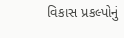વિકાસ પ્રકલ્પોનું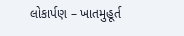લોકાર્પણ – ખાતમુહૂર્ત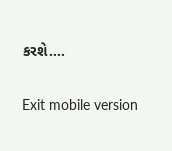કરશે….

Exit mobile version